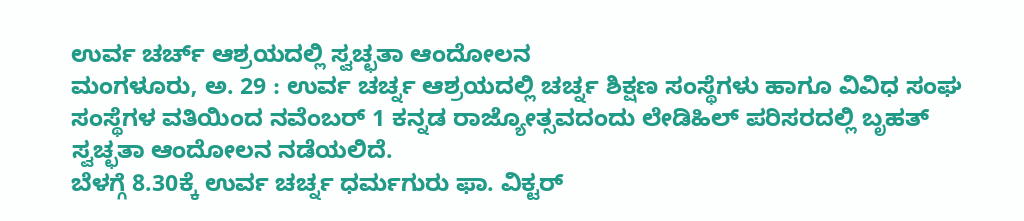ಉರ್ವ ಚರ್ಚ್ ಆಶ್ರಯದಲ್ಲಿ ಸ್ವಚ್ಛತಾ ಆಂದೋಲನ
ಮಂಗಳೂರು, ಅ. 29 : ಉರ್ವ ಚರ್ಚ್ನ ಆಶ್ರಯದಲ್ಲಿ ಚರ್ಚ್ನ ಶಿಕ್ಷಣ ಸಂಸ್ಥೆಗಳು ಹಾಗೂ ವಿವಿಧ ಸಂಘ ಸಂಸ್ಥೆಗಳ ವತಿಯಿಂದ ನವೆಂಬರ್ 1 ಕನ್ನಡ ರಾಜ್ಯೋತ್ಸವದಂದು ಲೇಡಿಹಿಲ್ ಪರಿಸರದಲ್ಲಿ ಬೃಹತ್ ಸ್ವಚ್ಛತಾ ಆಂದೋಲನ ನಡೆಯಲಿದೆ.
ಬೆಳಗ್ಗೆ 8.30ಕ್ಕೆ ಉರ್ವ ಚರ್ಚ್ನ ಧರ್ಮಗುರು ಫಾ. ವಿಕ್ಟರ್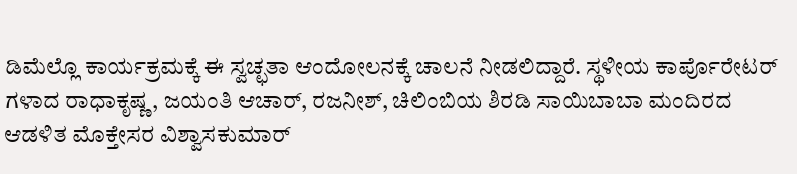ಡಿಮೆಲ್ಲೊ ಕಾರ್ಯಕ್ರಮಕ್ಕೆ ಈ ಸ್ವಚ್ಛತಾ ಆಂದೋಲನಕ್ಕೆ ಚಾಲನೆ ನೀಡಲಿದ್ದಾರೆ. ಸ್ಥಳೀಯ ಕಾರ್ಪೊರೇಟರ್ ಗಳಾದ ರಾಧಾಕೃಷ್ಣ, ಜಯಂತಿ ಆಚಾರ್, ರಜನೀಶ್, ಚಿಲಿಂಬಿಯ ಶಿರಡಿ ಸಾಯಿಬಾಬಾ ಮಂದಿರದ ಆಡಳಿತ ಮೊಕ್ತೇಸರ ವಿಶ್ವಾಸಕುಮಾರ್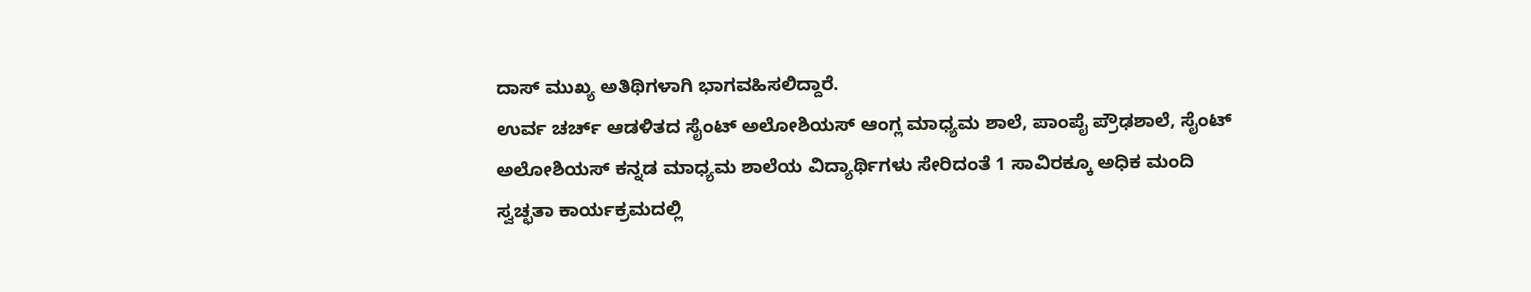ದಾಸ್ ಮುಖ್ಯ ಅತಿಥಿಗಳಾಗಿ ಭಾಗವಹಿಸಲಿದ್ದಾರೆ.
ಉರ್ವ ಚರ್ಚ್ ಆಡಳಿತದ ಸೈಂಟ್ ಅಲೋಶಿಯಸ್ ಆಂಗ್ಲ ಮಾಧ್ಯಮ ಶಾಲೆ, ಪಾಂಪೈ ಪ್ರೌಢಶಾಲೆ, ಸೈಂಟ್ ಅಲೋಶಿಯಸ್ ಕನ್ನಡ ಮಾಧ್ಯಮ ಶಾಲೆಯ ವಿದ್ಯಾರ್ಥಿಗಳು ಸೇರಿದಂತೆ 1 ಸಾವಿರಕ್ಕೂ ಅಧಿಕ ಮಂದಿ ಸ್ವಚ್ಛತಾ ಕಾರ್ಯಕ್ರಮದಲ್ಲಿ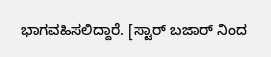ಭಾಗವಹಿಸಲಿದ್ದಾರೆ. [ಸ್ಟಾರ್ ಬಜಾರ್ ನಿಂದ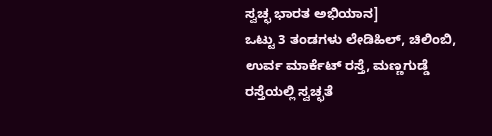ಸ್ವಚ್ಛ ಭಾರತ ಅಭಿಯಾನ]
ಒಟ್ಟು 3 ತಂಡಗಳು ಲೇಡಿಹಿಲ್, ಚಿಲಿಂಬಿ, ಉರ್ವ ಮಾರ್ಕೆಟ್ ರಸ್ತೆ, ಮಣ್ಣಗುಡ್ಡೆ ರಸ್ತೆಯಲ್ಲಿ ಸ್ವಚ್ಛತೆ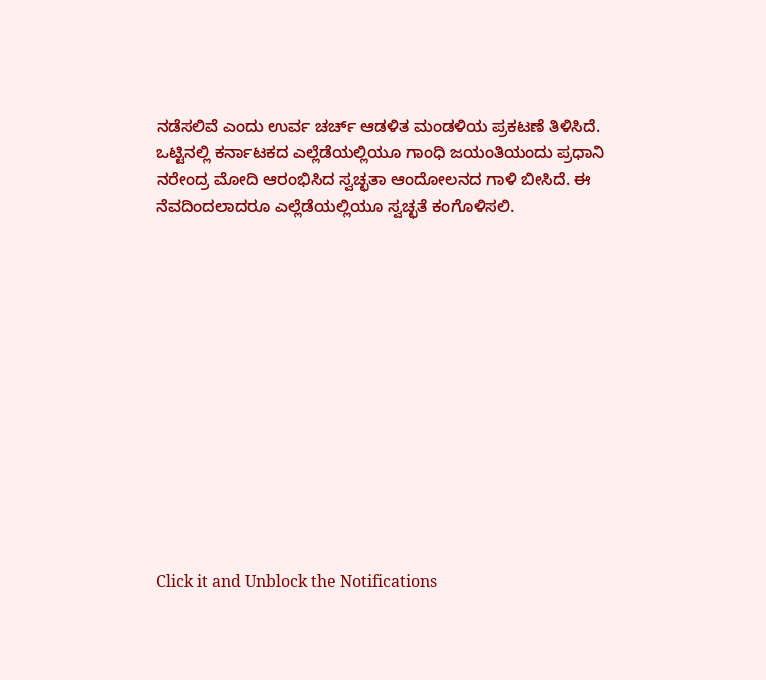ನಡೆಸಲಿವೆ ಎಂದು ಉರ್ವ ಚರ್ಚ್ ಆಡಳಿತ ಮಂಡಳಿಯ ಪ್ರಕಟಣೆ ತಿಳಿಸಿದೆ. ಒಟ್ಟಿನಲ್ಲಿ ಕರ್ನಾಟಕದ ಎಲ್ಲೆಡೆಯಲ್ಲಿಯೂ ಗಾಂಧಿ ಜಯಂತಿಯಂದು ಪ್ರಧಾನಿ ನರೇಂದ್ರ ಮೋದಿ ಆರಂಭಿಸಿದ ಸ್ವಚ್ಛತಾ ಆಂದೋಲನದ ಗಾಳಿ ಬೀಸಿದೆ. ಈ ನೆವದಿಂದಲಾದರೂ ಎಲ್ಲೆಡೆಯಲ್ಲಿಯೂ ಸ್ವಚ್ಛತೆ ಕಂಗೊಳಿಸಲಿ.













Click it and Unblock the Notifications